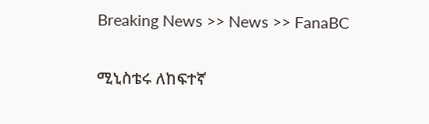Breaking News >> News >> FanaBC


ሚኒስቴሩ ለከፍተኛ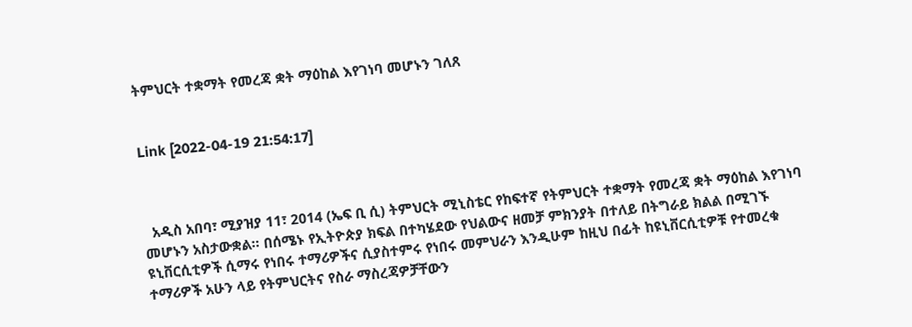ትምህርት ተቋማት የመረጃ ቋት ማዕከል እየገነባ መሆኑን ገለጸ


Link [2022-04-19 21:54:17]



  አዲስ አበባ፣ ሚያዝያ 11፣ 2014 (ኤፍ ቢ ሲ) ትምህርት ሚኒስቴር የከፍተኛ የትምህርት ተቋማት የመረጃ ቋት ማዕከል እየገነባ መሆኑን አስታውቋል። በሰሜኑ የኢትዮጵያ ክፍል በተካሄደው የህልውና ዘመቻ ምክንያት በተለይ በትግራይ ክልል በሚገኙ ዩኒቨርሲቲዎች ሲማሩ የነበሩ ተማሪዎችና ሲያስተምሩ የነበሩ መምህራን እንዲሁም ከዚህ በፊት ከዩኒቨርሲቲዎቹ የተመረቁ ተማሪዎች አሁን ላይ የትምህርትና የስራ ማስረጃዎቻቸውን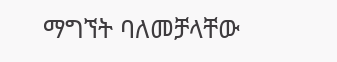ማግኘት ባለመቻላቸው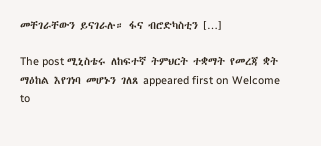መቸገራቸውን ይናገራሉ። ፋና ብሮድካስቲን […]

The post ሚኒስቴሩ ለከፍተኛ ትምህርት ተቋማት የመረጃ ቋት ማዕከል እየገነባ መሆኑን ገለጸ appeared first on Welcome to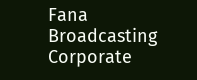Fana Broadcasting Corporate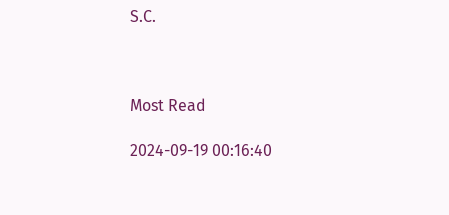S.C.



Most Read

2024-09-19 00:16:40